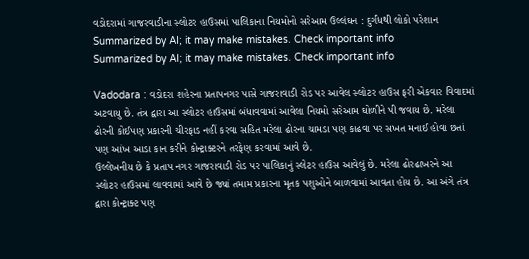વડોદરામાં ગાજરવાડીના સ્લોટર હાઉસમાં પાલિકાના નિયમોનો સરેઆમ ઉલ્લંઘન : દુર્ગંધથી લોકો પરેશાન
Summarized by AI; it may make mistakes. Check important info
Summarized by AI; it may make mistakes. Check important info

Vadodara : વડોદરા શહેરના પ્રતાપનગર પાસે ગાજરાવાડી રોડ પર આવેલ સ્લોટર હાઉસ ફરી એકવાર વિવાદમાં અટવાયુ છે. તંત્ર દ્વારા આ સ્લોટર હાઉસમાં બંધાવવામાં આવેલા નિયમો સરેઆમ ઘોળીને પી જવાય છે. મરેલા ઢોરની કોઈપણ પ્રકારની ચીરફાડ નહીં કરવા સહિત મરેલા ઢોરના ચામડા પણ કાઢવા પર સખત મનાઈ હોવા છતાં પણ આંખ આડા કાન કરીને કોન્ટ્રાક્ટરને તરફેણ કરવામાં આવે છે.
ઉલ્લેખનીય છે કે પ્રતાપ નગર ગાજરાવાડી રોડ પર પાલિકાનું સ્લેટર હાઉસ આવેલું છે. મરેલા ઢોરઢાખરને આ સ્લોટર હાઉસમાં લાવવામાં આવે છે જ્યાં તમામ પ્રકારના મૃતક પશુઓને બાળવામાં આવતા હોય છે. આ અંગે તંત્ર દ્વારા કોન્ટ્રાક્ટ પણ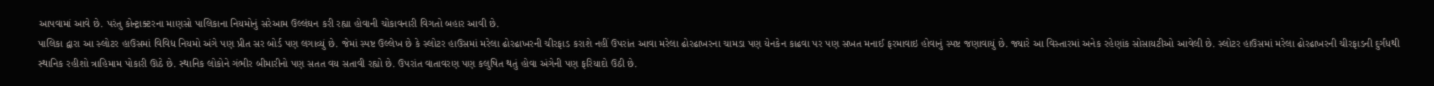આપવામાં આવે છે. પરંતુ કોન્ટ્રાક્ટરના માણસો પાલિકાના નિયમોનું સરેઆમ ઉલ્લંઘન કરી રહ્યા હોવાની ચોંકાવનારી વિગતો બહાર આવી છે.
પાલિકા દ્વારા આ સ્લોટર હાઉસમાં વિવિધ નિયમો અંગે પણ પ્રીત સર બોર્ડ પણ લગાવ્યું છે. જેમાં સ્પષ્ટ ઉલ્લેખ છે કે સ્લોટર હાઉસમાં મરેલા ઢોરઢાખરની ચીરફાડ કરાશે નહીં ઉપરાંત આવા મરેલા ઢોરઢાખરના ચામડા પણ યેનકેન કાઢવા પર પણ સખત મનાઈ ફરમાવાઇ હોવાનું સ્પષ્ટ જણાવાયું છે. જ્યારે આ વિસ્તારમાં અનેક રહેણાંક સોસાયટીઓ આવેલી છે. સ્લોટર હાઉસમાં મરેલા ઢોરઢાખરની ચીરફાડની દુર્ગંધથી સ્થાનિક રહીશો ત્રાહિમામ પોકારી ઊઠે છે. સ્થાનિક લોકોને ગંભીર બીમારીનો પણ સતત વય સતાવી રહ્યો છે. ઉપરાંત વાતાવરણ પણ કલુષિત થતું હોવા અંગેની પણ ફરિયાદો ઉઠી છે.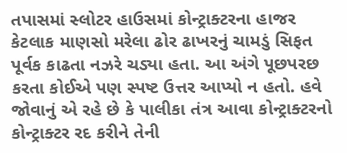તપાસમાં સ્લોટર હાઉસમાં કોન્ટ્રાક્ટરના હાજર કેટલાક માણસો મરેલા ઢોર ઢાખરનું ચામડું સિફત પૂર્વક કાઢતા નઝરે ચડ્યા હતા. આ અંગે પૂછપરછ કરતા કોઈએ પણ સ્પષ્ટ ઉત્તર આપ્યો ન હતો. હવે જોવાનું એ રહે છે કે પાલીકા તંત્ર આવા કોન્ટ્રાક્ટરનો કોન્ટ્રાક્ટર રદ કરીને તેની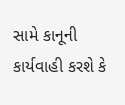સામે કાનૂની કાર્યવાહી કરશે કે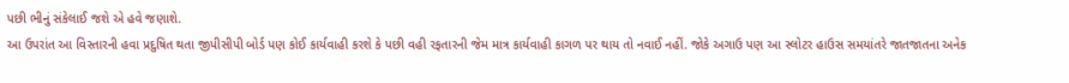પછી ભીનું સંકેલાઈ જશે એ હવે જણાશે.
આ ઉપરાંત આ વિસ્તારની હવા પ્રદુષિત થતા જીપીસીપી બોર્ડ પણ કોઈ કાર્યવાહી કરશે કે પછી વહી રફતારની જેમ માત્ર કાર્યવાહી કાગળ પર થાય તો નવાઈ નહીં. જોકે અગાઉ પણ આ સ્લોટર હાઉસ સમયાંતરે જાતજાતના અનેક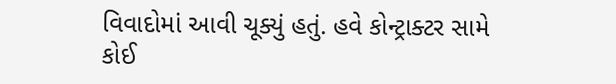વિવાદોમાં આવી ચૂક્યું હતું. હવે કોન્ટ્રાક્ટર સામે કોઈ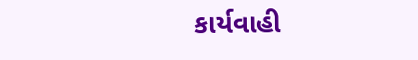કાર્યવાહી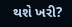થશે ખરી?